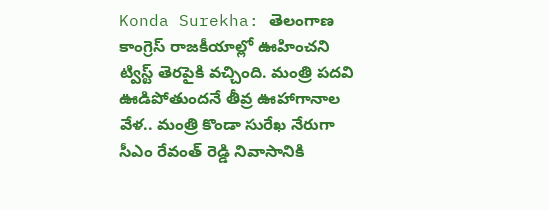Konda Surekha: తెలంగాణ కాంగ్రెస్ రాజకీయాల్లో ఊహించని ట్విస్ట్ తెరపైకి వచ్చింది. మంత్రి పదవి ఊడిపోతుందనే తీవ్ర ఊహాగానాల వేళ.. మంత్రి కొండా సురేఖ నేరుగా సీఎం రేవంత్ రెడ్డి నివాసానికి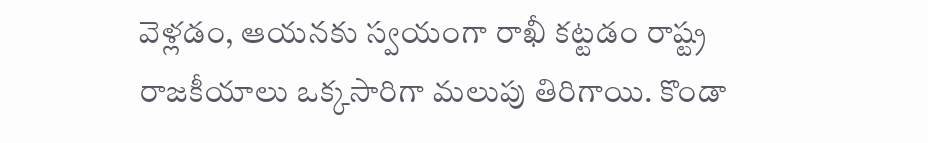వెళ్లడం, ఆయనకు స్వయంగా రాఖీ కట్టడం రాష్ట్ర రాజకీయాలు ఒక్కసారిగా మలుపు తిరిగాయి. కొండా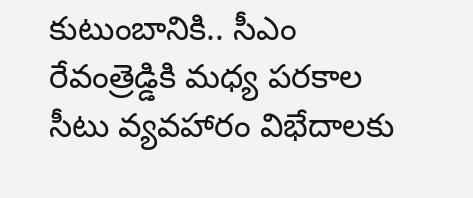కుటుంబానికి.. సీఎం రేవంత్రెడ్డికి మధ్య పరకాల సీటు వ్యవహారం విభేదాలకు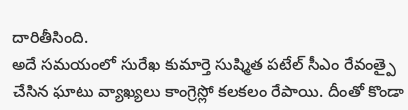దారితీసింది.
అదే సమయంలో సురేఖ కుమార్తె సుష్మిత పటేల్ సీఎం రేవంత్పై చేసిన ఘాటు వ్యాఖ్యలు కాంగ్రెస్లో కలకలం రేపాయి. దీంతో కొండా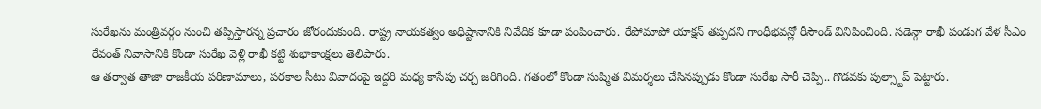సురేఖను మంత్రివర్గం నుంచి తప్పిస్తారన్న ప్రచారం జోరందుకుంది. రాష్ట్ర నాయకత్వం అధిష్టానానికి నివేదిక కూడా పంపించారు. రేపోమాపో యాక్షన్ తప్పదని గాంధీభవన్లో రీసౌండ్ వినిపించింది. సడెన్గా రాఖీ పండుగ వేళ సీఎం రేవంత్ నివాసానికి కొండా సురేఖ వెళ్లి రాఖీ కట్టి శుభాకాంక్షలు తెలిపారు.
ఆ తర్వాత తాజా రాజకీయ పరిణామాలు, పరకాల సీటు వివాదంపై ఇద్దరి మధ్య కాసేపు చర్చ జరిగింది. గతంలో కొండా సుష్మిత విమర్శలు చేసినప్పుడు కొండా సురేఖ సారీ చెప్పి.. గొడవకు పుల్స్టాప్ పెట్టారు.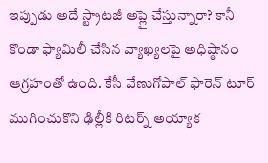ఇప్పుడు అదే స్ట్రాటజీ అప్లై చేస్తున్నారా? కానీ కొండా ఫ్యామిలీ చేసిన వ్యాఖ్యలపై అధిష్ఠానం ఆగ్రహంతో ఉంది. కేసీ వేణుగోపాల్ ఫారెన్ టూర్ ముగించుకొని ఢిల్లీకి రిటర్న్ అయ్యాక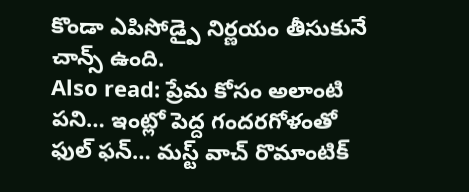కొండా ఎపిసోడ్పై నిర్ణయం తీసుకునే చాన్స్ ఉంది.
Also read: ప్రేమ కోసం అలాంటి పని… ఇంట్లో పెద్ద గందరగోళంతో ఫుల్ ఫన్… మస్ట్ వాచ్ రొమాంటిక్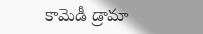కామెడీ డ్రామా